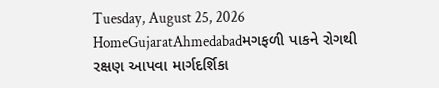Tuesday, August 25, 2026
HomeGujaratAhmedabadમગફળી પાકને રોગથી રક્ષણ આપવા માર્ગદર્શિકા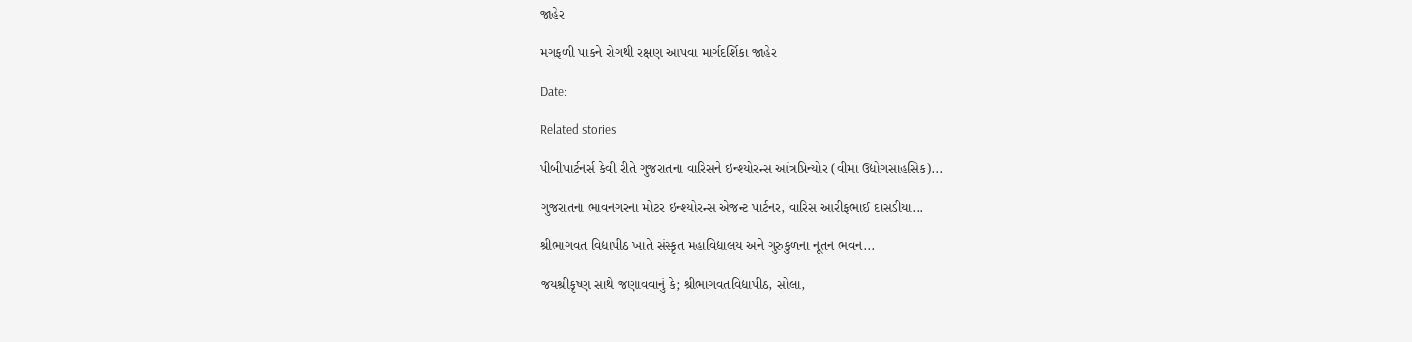જાહેર

મગફળી પાકને રોગથી રક્ષણ આપવા માર્ગદર્શિકા જાહેર

Date:

Related stories

પીબીપાર્ટનર્સ કેવી રીતે ગુજરાતના વારિસને ઇન્શ્યોરન્સ આંત્રપ્રિન્યોર (વીમા ઉદ્યોગસાહસિક)...

ગુજરાતના ભાવનગરના મોટર ઇન્શ્યોરન્સ એજન્ટ પાર્ટનર, વારિસ આરીફભાઈ દાસડીયા...

શ્રીભાગવત વિદ્યાપીઠ ખાતે સંસ્કૃત મહાવિદ્યાલય અને ગુરુકુળના નૂતન ભવન...

જયશ્રીકૃષ્ણ સાથે જણાવવાનું કે; શ્રીભાગવતવિદ્યાપીઠ, સોલા,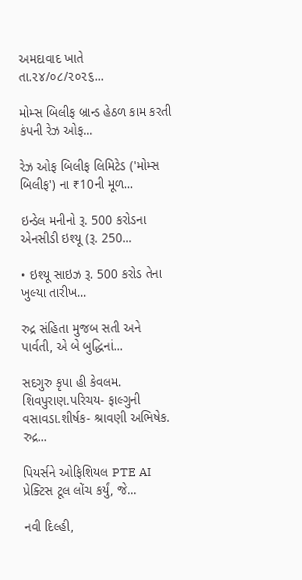અમદાવાદ ખાતે તા.૨૪/૦૮/૨૦૨૬...

મોમ્સ બિલીફ બ્રાન્ડ હેઠળ કામ કરતી કંપની રેઝ ઓફ...

રેઝ ઓફ બિલીફ લિમિટેડ ('મોમ્સ બિલીફ') ના ₹10ની મૂળ...

ઇન્ડેલ મનીનો રૂ. 500 કરોડના એનસીડી ઇશ્યૂ (રૂ. 250...

• ઇશ્યૂ સાઇઝ રૂ. 500 કરોડ તેના ખુલ્યા તારીખ...

રુદ્ર સંહિતા મુજબ સતી અને પાર્વતી, એ બે બુદ્ધિનાં...

સદગુરુ કૃપા હી કેવલમ. શિવપુરાણ.પરિચય- ફાલ્ગુની વસાવડા.શીર્ષક- શ્રાવણી અભિષેક. રુદ્ર...

પિયર્સને ઓફિશિયલ PTE AI પ્રેક્ટિસ ટૂલ લોંચ કર્યું, જે...

નવી દિલ્હી,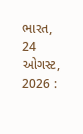ભારત, 24 ઓગસ્ટ, 2026 :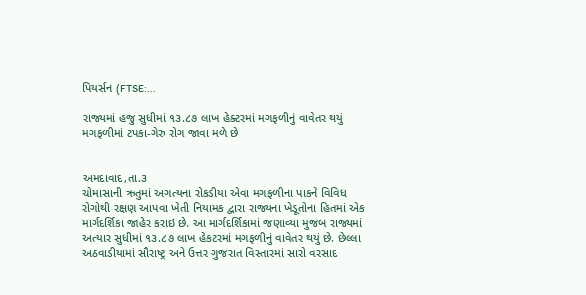પિયર્સન (FTSE:...

રાજ્યમાં હજુ સુધીમાં ૧૩.૮૭ લાખ હેક્ટરમાં મગફળીનું વાવેતર થયું મગફળીમાં ટપકા-ગેરુ રોગ જાવા મળે છે


અમદાવાદ,તા.૩
ચોમાસાની ઋતુમાં અગત્યના રોકડીયા એવા મગફળીના પાકને વિવિધ રોગોથી રક્ષણ આપવા ખેતી નિયામક દ્વારા રાજ્યના ખેડૂતોના હિતમાં એક માર્ગદર્શિકા જાહેર કરાઇ છે. આ માર્ગદર્શિકામાં જણાવ્યા મુજબ રાજ્યમાં અત્યાર સુધીમાં ૧૩.૮૭ લાખ હેકટરમાં મગફળીનું વાવેતર થયું છે. છેલ્લા અઠવાડીયામાં સૌરાષ્ટ્ર અને ઉત્તર ગુજરાત વિસ્તારમાં સારો વરસાદ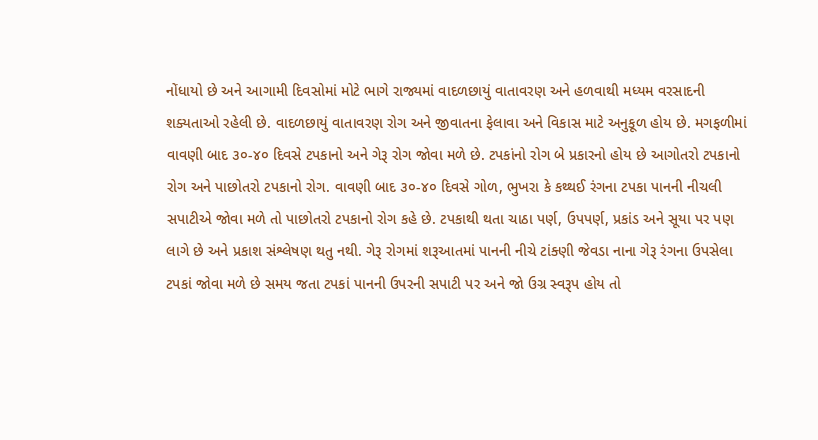નોંધાયો છે અને આગામી દિવસોમાં મોટે ભાગે રાજ્યમાં વાદળછાયું વાતાવરણ અને હળવાથી મધ્યમ વરસાદની શક્યતાઓ રહેલી છે. વાદળછાયું વાતાવરણ રોગ અને જીવાતના ફેલાવા અને વિકાસ માટે અનુકૂળ હોય છે. મગફળીમાં વાવણી બાદ ૩૦-૪૦ દિવસે ટપકાનો અને ગેરૂ રોગ જોવા મળે છે. ટપકાંનો રોગ બે પ્રકારનો હોય છે આગોતરો ટપકાનો રોગ અને પાછોતરો ટપકાનો રોગ. વાવણી બાદ ૩૦-૪૦ દિવસે ગોળ, ભુખરા કે કથ્થઈ રંગના ટપકા પાનની નીચલી સપાટીએ જોવા મળે તો પાછોતરો ટપકાનો રોગ કહે છે. ટપકાથી થતા ચાઠા પર્ણ, ઉપપર્ણ, પ્રકાંડ અને સૂયા પર પણ લાગે છે અને પ્રકાશ સંશ્લેષણ થતુ નથી. ગેરૂ રોગમાં શરૂઆતમાં પાનની નીચે ટાંક્ણી જેવડા નાના ગેરૂ રંગના ઉપસેલા ટપકાં જોવા મળે છે સમય જતા ટપકાં પાનની ઉપરની સપાટી પર અને જો ઉગ્ર સ્વરૂપ હોય તો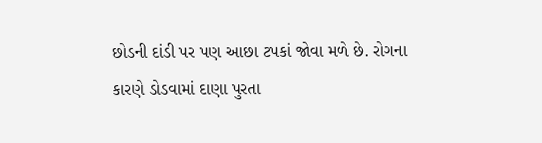છોડની દાંડી પર પણ આછા ટપકાં જોવા મળે છે. રોગના કારણે ડોડવામાં દાણા પુરતા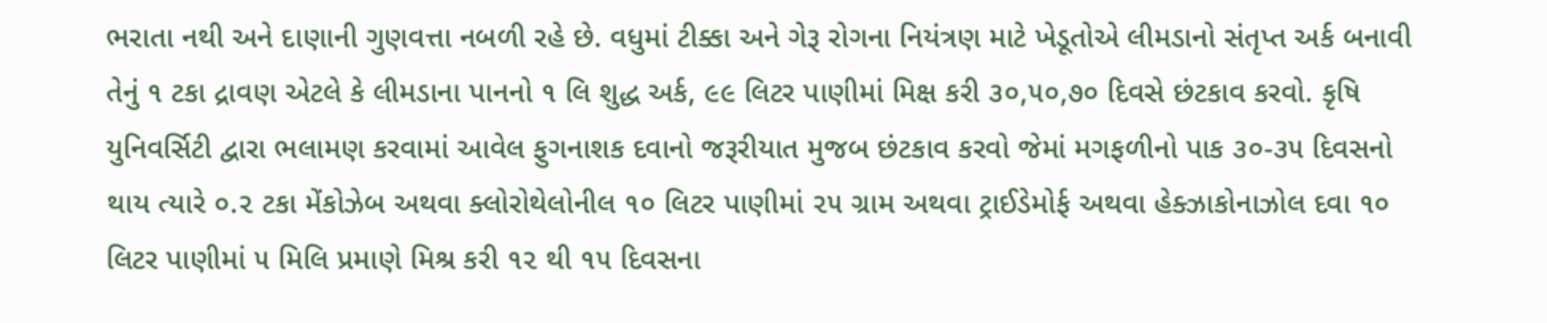ભરાતા નથી અને દાણાની ગુણવત્તા નબળી રહે છે. વધુમાં ટીક્કા અને ગેરૂ રોગના નિયંત્રણ માટે ખેડૂતોએ લીમડાનો સંતૃપ્ત અર્ક બનાવી તેનું ૧ ટકા દ્રાવણ એટલે કે લીમડાના પાનનો ૧ લિ શુદ્ધ અર્ક, ૯૯ લિટર પાણીમાં મિક્ષ કરી ૩૦,૫૦,૭૦ દિવસે છંટકાવ કરવો. કૃષિ યુનિવર્સિટી દ્વારા ભલામણ કરવામાં આવેલ ફુગનાશક દવાનો જરૂરીયાત મુજબ છંટકાવ કરવો જેમાં મગફળીનો પાક ૩૦-૩૫ દિવસનો થાય ત્યારે ૦.૨ ટકા મેંકોઝેબ અથવા ક્લોરોથેલોનીલ ૧૦ લિટર પાણીમાં ૨૫ ગ્રામ અથવા ટ્રાઈડેમોર્ફ અથવા હેક્ઝાકોનાઝોલ દવા ૧૦ લિટર પાણીમાં ૫ મિલિ પ્રમાણે મિશ્ર કરી ૧૨ થી ૧૫ દિવસના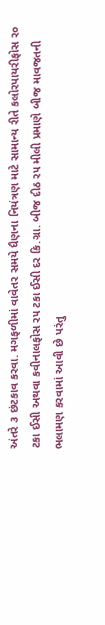અંતરે ૩ છંટકાવ કરવા. મગફળીમાં વાવેતર સમયે ધૈણના નિયંત્રણ માટે સામાન્ય રીતે કલોરપાયરીફોસ ર૦ ટકા ઈસી અથવા કવીનાલફોસ ર૫ ટકા ઈસી દર કિ.ગ્રા. બીજ દીઠ ર૫ મીલી પ્રમાણે બીજ માવજતની ભલામણ કરવામાં આવી છે પરંતુ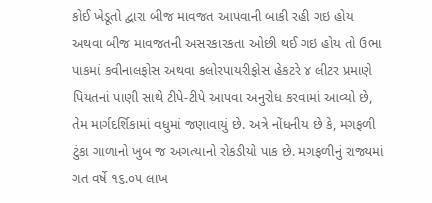કોઈ ખેડૂતો દ્વારા બીજ માવજત આપવાની બાકી રહી ગઇ હોય અથવા બીજ માવજતની અસરકારકતા ઓછી થઈ ગઇ હોય તો ઉભા પાકમાં કવીનાલફોસ અથવા કલોરપાયરીફોસ હેકટરે ૪ લીટર પ્રમાણે પિયતનાં પાણી સાથે ટીપે-ટીપે આ૫વા અનુરોધ કરવામાં આવ્યો છે, તેમ માર્ગદર્શિકામાં વધુમાં જણાવાયું છે. અત્રે નોંધનીય છે કે, મગફળી ટુંકા ગાળાનો ખુબ જ અગત્યાનો રોકડીયો પાક છે. મગફળીનું રાજ્યમાં ગત વર્ષે ૧૬.૦૫ લાખ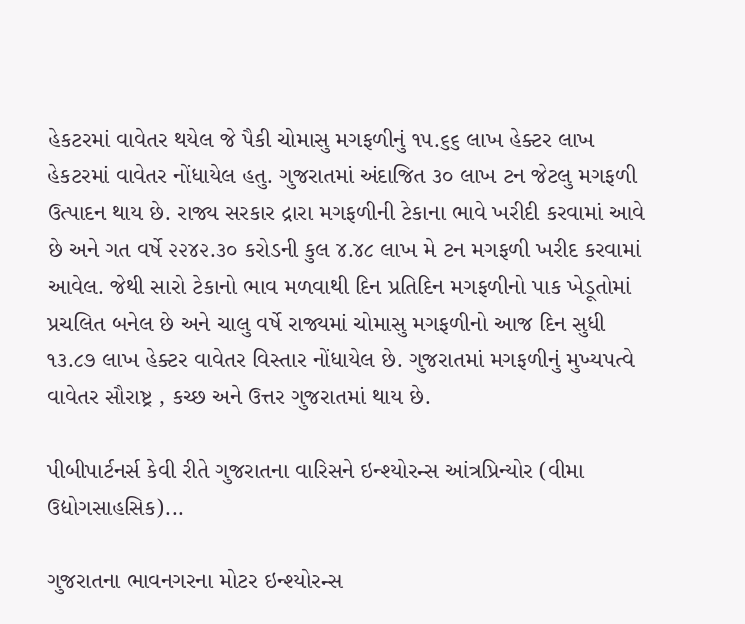હેકટરમાં વાવેતર થયેલ જે પૈકી ચોમાસુ મગફળીનું ૧૫.૬૬ લાખ હેક્ટર લાખ હેકટરમાં વાવેતર નોંધાયેલ હતુ. ગુજરાતમાં અંદાજિત ૩૦ લાખ ટન જેટલુ મગફળી ઉત્પાદન થાય છે. રાજ્ય સરકાર દ્રારા મગફળીની ટેકાના ભાવે ખરીદી કરવામાં આવે છે અને ગત વર્ષે ૨૨૪૨.૩૦ કરોડની કુલ ૪.૪૮ લાખ મે ટન મગફળી ખરીદ કરવામાં આવેલ. જેથી સારો ટેકાનો ભાવ મળવાથી દિન પ્રતિદિન મગફળીનો પાક ખેડૂતોમાં પ્રચલિત બનેલ છે અને ચાલુ વર્ષે રાજ્યમાં ચોમાસુ મગફળીનો આજ દિન સુધી ૧૩.૮૭ લાખ હેક્ટર વાવેતર વિસ્તાર નોંધાયેલ છે. ગુજરાતમાં મગફળીનું મુખ્યપત્વે વાવેતર સૌરાષ્ટ્ર , કચ્છ અને ઉત્તર ગુજરાતમાં થાય છે.

પીબીપાર્ટનર્સ કેવી રીતે ગુજરાતના વારિસને ઇન્શ્યોરન્સ આંત્રપ્રિન્યોર (વીમા ઉદ્યોગસાહસિક)...

ગુજરાતના ભાવનગરના મોટર ઇન્શ્યોરન્સ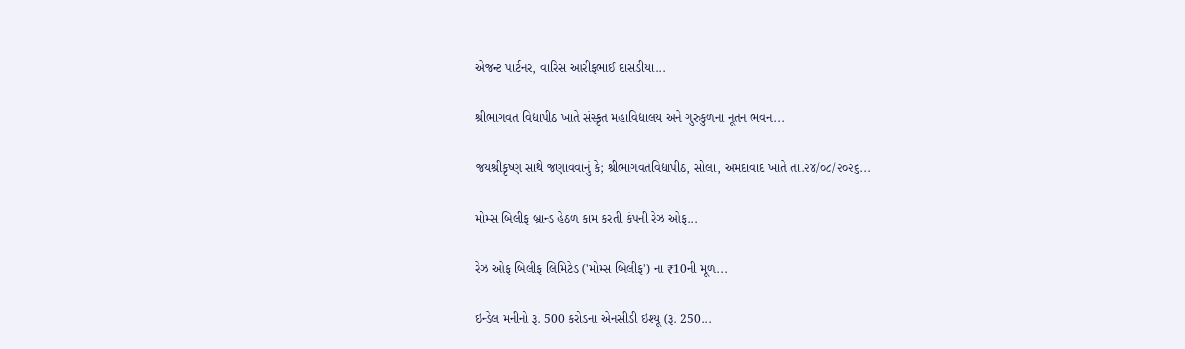એજન્ટ પાર્ટનર, વારિસ આરીફભાઈ દાસડીયા...

શ્રીભાગવત વિદ્યાપીઠ ખાતે સંસ્કૃત મહાવિદ્યાલય અને ગુરુકુળના નૂતન ભવન...

જયશ્રીકૃષ્ણ સાથે જણાવવાનું કે; શ્રીભાગવતવિદ્યાપીઠ, સોલા, અમદાવાદ ખાતે તા.૨૪/૦૮/૨૦૨૬...

મોમ્સ બિલીફ બ્રાન્ડ હેઠળ કામ કરતી કંપની રેઝ ઓફ...

રેઝ ઓફ બિલીફ લિમિટેડ ('મોમ્સ બિલીફ') ના ₹10ની મૂળ...

ઇન્ડેલ મનીનો રૂ. 500 કરોડના એનસીડી ઇશ્યૂ (રૂ. 250...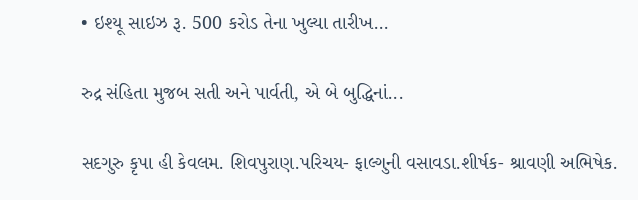• ઇશ્યૂ સાઇઝ રૂ. 500 કરોડ તેના ખુલ્યા તારીખ...

રુદ્ર સંહિતા મુજબ સતી અને પાર્વતી, એ બે બુદ્ધિનાં...

સદગુરુ કૃપા હી કેવલમ. શિવપુરાણ.પરિચય- ફાલ્ગુની વસાવડા.શીર્ષક- શ્રાવણી અભિષેક.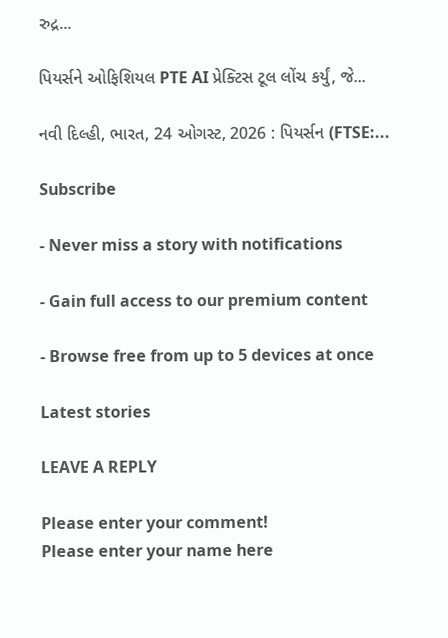રુદ્ર...

પિયર્સને ઓફિશિયલ PTE AI પ્રેક્ટિસ ટૂલ લોંચ કર્યું, જે...

નવી દિલ્હી, ભારત, 24 ઓગસ્ટ, 2026 : પિયર્સન (FTSE:...

Subscribe

- Never miss a story with notifications

- Gain full access to our premium content

- Browse free from up to 5 devices at once

Latest stories

LEAVE A REPLY

Please enter your comment!
Please enter your name here